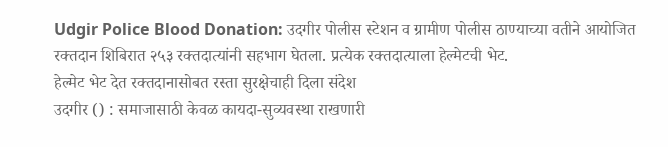Udgir Police Blood Donation: उदगीर पोलीस स्टेशन व ग्रामीण पोलीस ठाण्याच्या वतीने आयोजित रक्तदान शिबिरात २५३ रक्तदात्यांनी सहभाग घेतला. प्रत्येक रक्तदात्याला हेल्मेटची भेट.
हेल्मेट भेट देत रक्तदानासोबत रस्ता सुरक्षेचाही दिला संदेश
उदगीर () : समाजासाठी केवळ कायदा-सुव्यवस्था राखणारी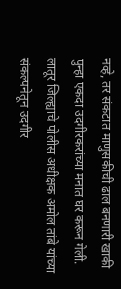नव्हे, तर संकटात माणुसकीची ढाल बनणारी खाकी पुन्हा एकदा उदगीरकरांच्या मनात घर करून गेली. लातूर जिल्ह्याचे पोलीस अधीक्षक अमोल तांबे यांच्या संकल्पनेतून उदगीर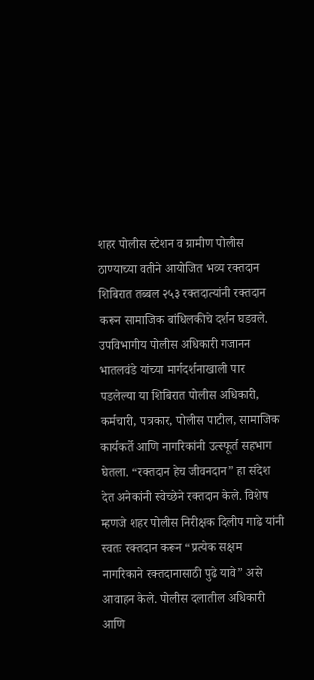शहर पोलीस स्टेशन व ग्रामीण पोलीस ठाण्याच्या वतीने आयोजित भव्य रक्तदान शिबिरात तब्बल २५३ रक्तदात्यांनी रक्तदान करून सामाजिक बांधिलकीचे दर्शन घडवले.
उपविभागीय पोलीस अधिकारी गजानन भातलवंडे यांच्या मार्गदर्शनाखाली पार पडलेल्या या शिबिरात पोलीस अधिकारी, कर्मचारी, पत्रकार, पोलीस पाटील, सामाजिक कार्यकर्ते आणि नागरिकांनी उत्स्फूर्त सहभाग घेतला. “रक्तदान हेच जीवनदान” हा संदेश देत अनेकांनी स्वेच्छेने रक्तदान केले. विशेष म्हणजे शहर पोलीस निरीक्षक दिलीप गाढे यांनी स्वतः रक्तदान करून “प्रत्येक सक्षम नागरिकाने रक्तदानासाठी पुढे यावे” असे आवाहन केले. पोलीस दलातील अधिकारी आणि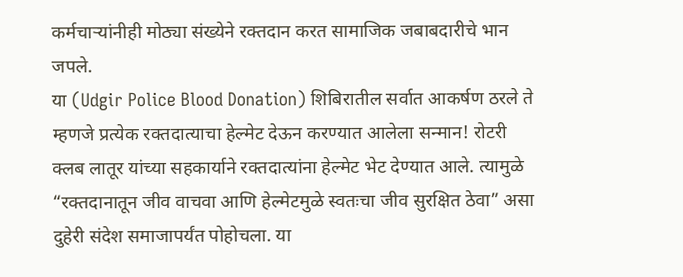कर्मचाऱ्यांनीही मोठ्या संख्येने रक्तदान करत सामाजिक जबाबदारीचे भान जपले.
या (Udgir Police Blood Donation) शिबिरातील सर्वात आकर्षण ठरले ते म्हणजे प्रत्येक रक्तदात्याचा हेल्मेट देऊन करण्यात आलेला सन्मान! रोटरी क्लब लातूर यांच्या सहकार्याने रक्तदात्यांना हेल्मेट भेट देण्यात आले. त्यामुळे “रक्तदानातून जीव वाचवा आणि हेल्मेटमुळे स्वतःचा जीव सुरक्षित ठेवा” असा दुहेरी संदेश समाजापर्यंत पोहोचला. या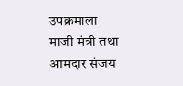उपक्रमाला माजी मंत्री तथा आमदार संजय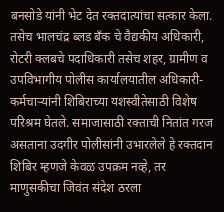बनसोडे यांनी भेट देत रक्तदात्यांचा सत्कार केला. तसेच भालचंद्र ब्लड बँक चे वैद्यकीय अधिकारी, रोटरी क्लबचे पदाधिकारी तसेच शहर, ग्रामीण व उपविभागीय पोलीस कार्यालयातील अधिकारी-कर्मचाऱ्यांनी शिबिराच्या यशस्वीतेसाठी विशेष परिश्रम घेतले. समाजासाठी रक्ताची नितांत गरज असताना उदगीर पोलीसांनी उभारलेले हे रक्तदान शिबिर म्हणजे केवळ उपक्रम नव्हे, तर माणुसकीचा जिवंत संदेश ठरला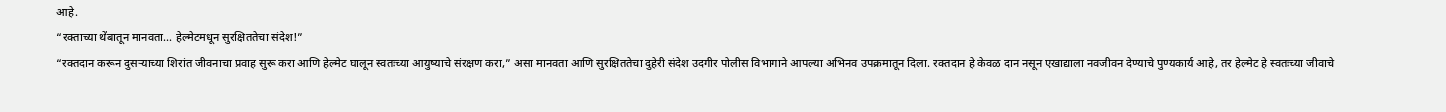आहे.
“रक्ताच्या थेंबातून मानवता... हेल्मेटमधून सुरक्षिततेचा संदेश!”
“रक्तदान करून दुसऱ्याच्या शिरांत जीवनाचा प्रवाह सुरू करा आणि हेल्मेट घालून स्वतःच्या आयुष्याचे संरक्षण करा,” असा मानवता आणि सुरक्षिततेचा दुहेरी संदेश उदगीर पोलीस विभागाने आपल्या अभिनव उपक्रमातून दिला. रक्तदान हे केवळ दान नसून एखाद्याला नवजीवन देण्याचे पुण्यकार्य आहे, तर हेल्मेट हे स्वतःच्या जीवाचे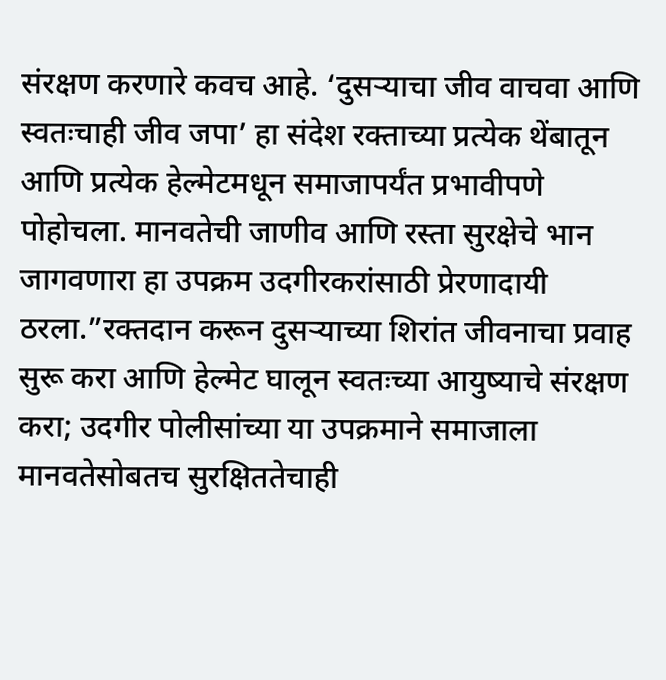संरक्षण करणारे कवच आहे. ‘दुसऱ्याचा जीव वाचवा आणि स्वतःचाही जीव जपा’ हा संदेश रक्ताच्या प्रत्येक थेंबातून आणि प्रत्येक हेल्मेटमधून समाजापर्यंत प्रभावीपणे पोहोचला. मानवतेची जाणीव आणि रस्ता सुरक्षेचे भान जागवणारा हा उपक्रम उदगीरकरांसाठी प्रेरणादायी ठरला.”रक्तदान करून दुसऱ्याच्या शिरांत जीवनाचा प्रवाह सुरू करा आणि हेल्मेट घालून स्वतःच्या आयुष्याचे संरक्षण करा; उदगीर पोलीसांच्या या उपक्रमाने समाजाला मानवतेसोबतच सुरक्षिततेचाही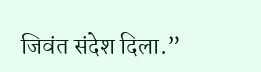जिवंत संदेश दिला.”